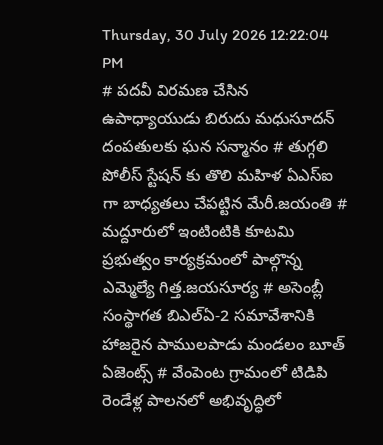Thursday, 30 July 2026 12:22:04 PM
# పదవీ విరమణ చేసిన ఉపాధ్యాయుడు బిరుదు మధుసూదన్ దంపతులకు ఘన సన్మానం # తుగ్గలి పోలీస్ స్టేషన్ కు తొలి మహిళ ఏఎస్ఐ గా బాధ్యతలు చేపట్టిన మేరీ.జయంతి # మద్దూరులో ఇంటింటికి కూటమి ప్రభుత్వం కార్యక్రమంలో పాల్గొన్న ఎమ్మెల్యే గిత్త.జయసూర్య # అసెంబ్లీ సంస్థాగత బిఎల్ఏ-2 సమావేశానికి హాజరైన పాములపాడు మండలం బూత్ ఏజెంట్స్ # వేంపెంట గ్రామంలో టిడిపి రెండేళ్ల పాలనలో అభివృద్ధిలో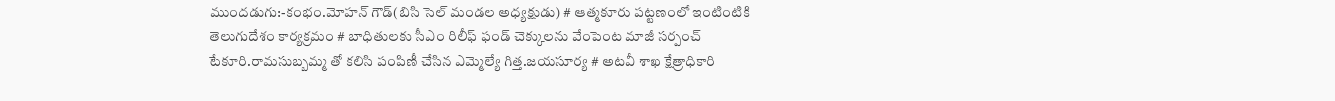ముందడుగు:-కంభం.మోహన్ గౌడ్(బిసి సెల్ మండల అధ్యక్షుడు) # ఆత్మకూరు పట్టణంలో ఇంటింటికి తెలుగుదేశం కార్యక్రమం # బాధితులకు సీఎం రిలీఫ్ ఫండ్ చెక్కులను వేంపెంట మాజీ సర్పంచ్ టేకూరి.రామసుబ్బమ్మ తో కలిసి పంపిణీ చేసిన ఎమ్మెల్యే గిత్త.జయసూర్య # అటవీ శాఖ క్షేత్రాధికారి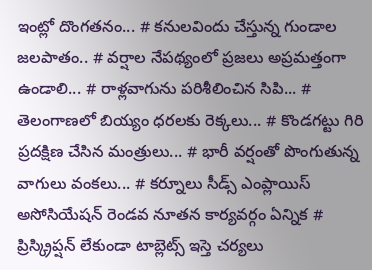ఇంట్లో దొంగతనం... # కనులవిందు చేస్తున్న గుండాల జలపాతం.. # వర్షాల నేపథ్యంలో ప్రజలు అప్రమత్తంగా ఉండాలి... # రాళ్లవాగును పరిశీలించిన సిపి... # తెలంగాణలో బియ్యం ధరలకు రెక్కలు... # కొండగట్టు గిరి ప్రదక్షిణ చేసిన మంత్రులు... # భారీ వర్షంతో పొంగుతున్న వాగులు వంకలు... # కర్నూలు సీడ్స్ ఎంప్లాయిస్ అసోసియేషన్ రెండవ నూతన కార్యవర్గం ఏన్నిక # ప్రిస్క్రిప్షన్ లేకుండా టాబ్లెట్స్ ఇస్తె చర్యలు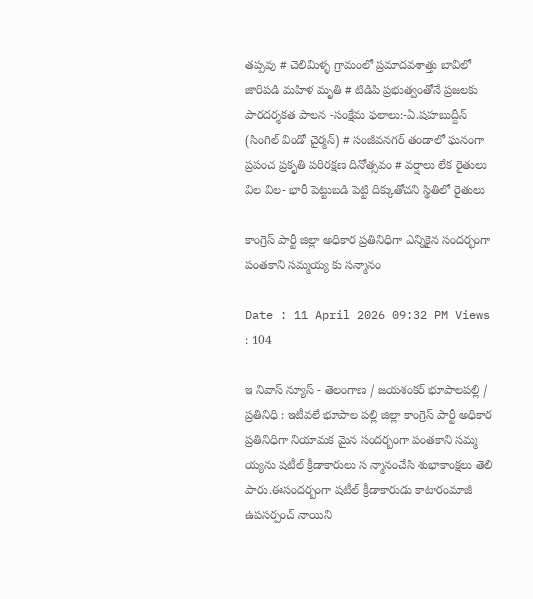తప్పవు # చెలిమిళ్ళ గ్రామంలో ప్రమాదవశాత్తు బావిలో జారిపడి మహిళ మృతి # టిడిపి ప్రభుత్వంతోనే ప్రజలకు పారదర్శకత పాలన -సంక్షేమ ఫలాలు:-ఏ.షహబుద్దీన్ (సింగిల్ విండో చైర్మన్) # సంజీవనగర్ తండాలో ఘనంగా ప్రపంచ ప్రకృతి పరిరక్షణ దినోత్సవం # వర్షాలు లేక రైతులు విల విల- భారీ పెట్టుబడి పెట్టి దిక్కుతోచని స్థితిలో రైతులు

కాంగ్రెస్ పార్టీ జిల్లా అధికార ప్రతినిధిగా ఎన్నికైన సందర్భంగా పంతకాని సమ్మయ్య కు సన్మానం

Date : 11 April 2026 09:32 PM Views : 104

ఇ నివాస్ న్యూస్ - తెలంగాణ / జయశంకర్ భూపాలపల్లి / ప్రతినిధి : ఇటీవలే భూపాల పల్లి జిల్లా కాంగ్రెస్ పార్టీ అధికార ప్రతినిధిగా నియామక మైన సందర్బంగా పంతకాని సమ్మ య్యను షటీల్ క్రీడాకారులు స న్మానంచేసి శుభాకాంక్షలు తెలి పారు.ఈసందర్బంగా షటీల్ క్రీడాకారుడు కాటారంమాజీ ఉపసర్పంచ్ నాయిని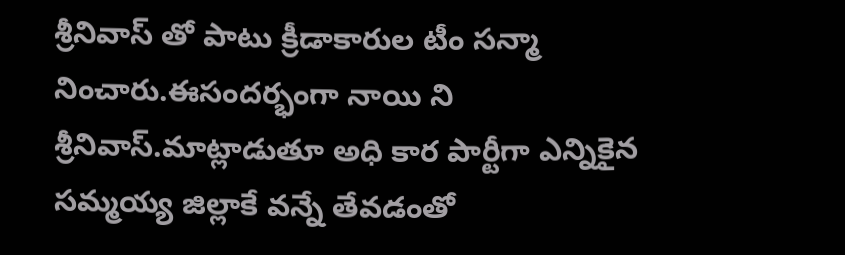శ్రీనివాస్ తో పాటు క్రీడాకారుల టీం సన్మా నించారు.ఈసందర్భంగా నాయి ని శ్రీనివాస్.మాట్లాడుతూ అధి కార పార్టీగా ఎన్నికైన సమ్మయ్య జిల్లాకే వన్నే తేవడంతో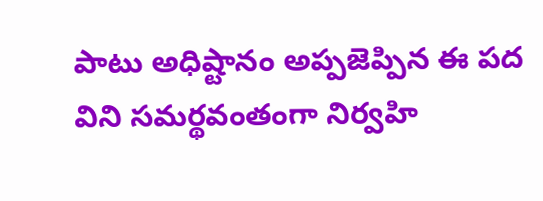పాటు అధిష్టానం అప్పజెప్పిన ఈ పద విని సమర్థవంతంగా నిర్వహి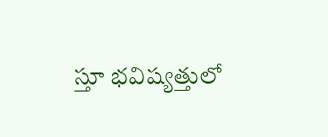స్తూ భవిష్యత్తులో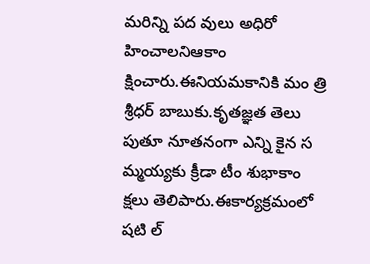మరిన్ని పద వులు అధిరో హించాలనిఆకాం క్షించారు.ఈనియమకానికి మం త్రి శ్రీధర్ బాబుకు.కృతజ్ఞత తెలు పుతూ నూతనంగా ఎన్ని కైన స మ్మయ్యకు క్రీడా టీం శుభాకాం క్షలు తెలిపారు.ఈకార్యక్రమంలో షటి ల్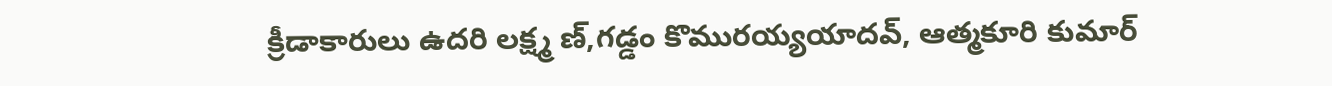క్రీడాకారులు ఉదరి లక్ష్మ ణ్,గడ్డం కొమురయ్యయాదవ్, ఆత్మకూరి కుమార్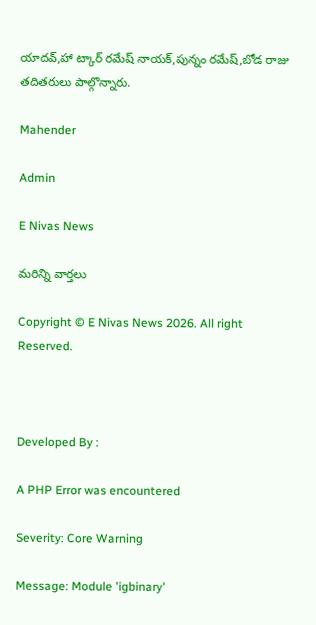యాదవ్,హా ట్కార్ రమేష్ నాయక్,పున్నం రమేష్,బోడ రాజు తదితరులు పాల్గొన్నారు.

Mahender

Admin

E Nivas News

మరిన్ని వార్తలు

Copyright © E Nivas News 2026. All right Reserved.



Developed By :

A PHP Error was encountered

Severity: Core Warning

Message: Module 'igbinary'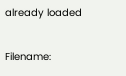already loaded

Filename: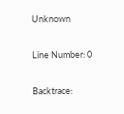Unknown

Line Number: 0

Backtrace: